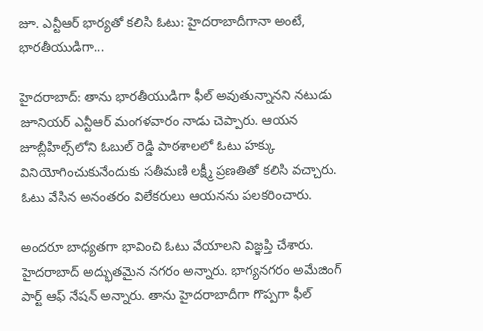జూ. ఎన్టీఆర్ భార్యతో కలిసి ఓటు: హైదరాబాదీగానా అంటే, భారతీయుడిగా...

హైదరాబాద్: తాను భారతీయుడిగా ఫీల్ అవుతున్నానని నటుడు జూనియర్ ఎన్టీఆర్ మంగళవారం నాడు చెప్పారు. ఆయన జూబ్లీహిల్స్‌లోని ఓబుల్ రెడ్డి పాఠశాలలో ఓటు హక్కు వినియోగించుకునేందుకు సతీమణి లక్ష్మీ ప్రణతితో కలిసి వచ్చారు. ఓటు వేసిన అనంతరం విలేకరులు ఆయనను పలకరించారు.

అందరూ బాధ్యతగా భావించి ఓటు వేయాలని విజ్ఞప్తి చేశారు. హైదరాబాద్ అద్భుతమైన నగరం అన్నారు. భాగ్యనగరం అమేజింగ్ పార్ట్ ఆఫ్ నేషన్ అన్నారు. తాను హైదరాబాదీగా గొప్పగా ఫీల్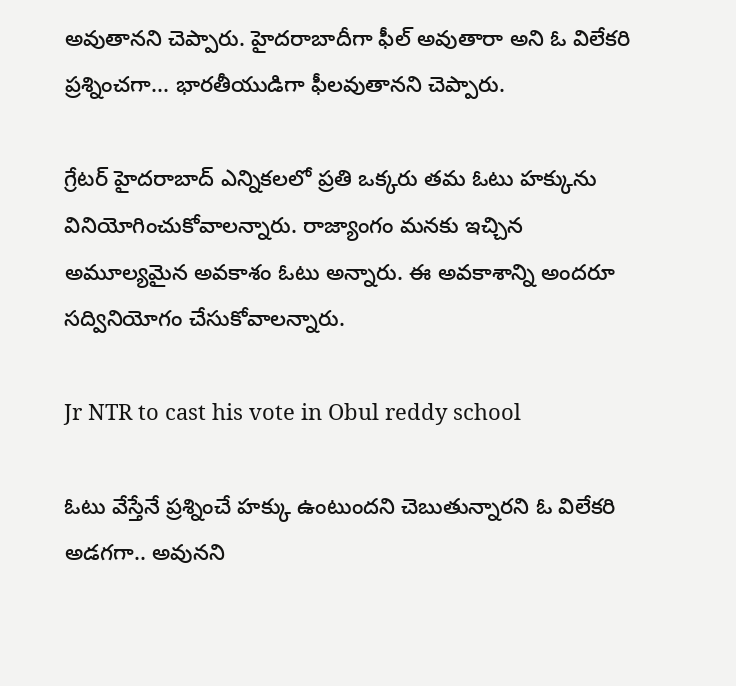అవుతానని చెప్పారు. హైదరాబాదీగా ఫీల్ అవుతారా అని ఓ విలేకరి ప్రశ్నించగా... భారతీయుడిగా ఫీలవుతానని చెప్పారు.

గ్రేటర్ హైదరాబాద్ ఎన్నికలలో ప్రతి ఒక్కరు తమ ఓటు హక్కును వినియోగించుకోవాలన్నారు. రాజ్యాంగం మనకు ఇచ్చిన అమూల్యమైన అవకాశం ఓటు అన్నారు. ఈ అవకాశాన్ని అందరూ సద్వినియోగం చేసుకోవాలన్నారు.

Jr NTR to cast his vote in Obul reddy school

ఓటు వేస్తేనే ప్రశ్నించే హక్కు ఉంటుందని చెబుతున్నారని ఓ విలేకరి అడగగా.. అవునని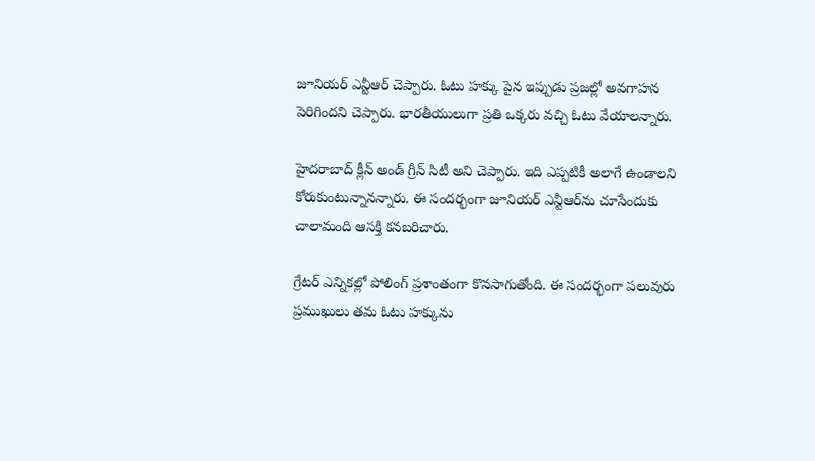జూనియర్ ఎన్టీఆర్ చెప్పారు. ఓటు హక్కు పైన ఇప్పుడు ప్రజల్లో అవగాహన పెరిగిందని చెప్పారు. భారతీయులుగా ప్రతి ఒక్కరు వచ్చి ఓటు వేయాలన్నారు.

హైదరాబాద్ క్లీన్ అండ్ గ్రీన్ సిటీ అని చెప్పారు. ఇది ఎప్పటికీ అలాగే ఉండాలని కోరుకుంటున్నానన్నారు. ఈ సందర్భంగా జూనియర్ ఎన్టీఆర్‌ను చూసేందుకు చాలామంది ఆసక్తి కనబరిచారు.

గ్రేటర్‌ ఎన్నికల్లో పోలింగ్‌ ప్రశాంతంగా కొనసాగుతోంది. ఈ సందర్భంగా పలువురు ప్రముఖులు తమ ఓటు హక్కును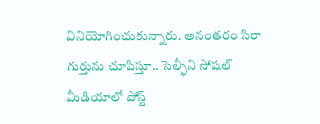వినియోగించుకున్నారు. అనంతరం సిరా గుర్తును చూపిస్తూ.. సెల్ఫీని సోషల్‌ మీడియాలో పోస్ట్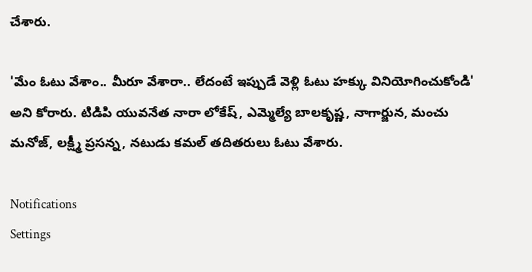చేశారు.

'మేం ఓటు వేశాం.. మీరూ వేశారా.. లేదంటే ఇప్పుడే వెళ్లి ఓటు హక్కు వినియోగించుకోండి' అని కోరారు. టిడిపి యువనేత నారా లోకేష్, ఎమ్మెల్యే బాలకృష్ణ, నాగార్జున, మంచు మనోజ్, లక్ష్మీ ప్రసన్న, నటుడు కమల్ తదితరులు ఓటు వేశారు.

Notifications
Settings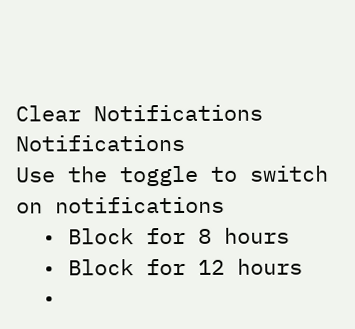Clear Notifications
Notifications
Use the toggle to switch on notifications
  • Block for 8 hours
  • Block for 12 hours
  •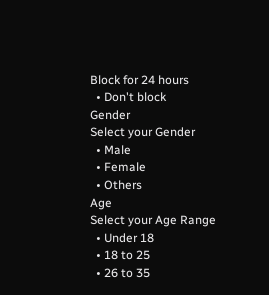Block for 24 hours
  • Don't block
Gender
Select your Gender
  • Male
  • Female
  • Others
Age
Select your Age Range
  • Under 18
  • 18 to 25
  • 26 to 35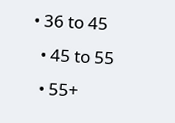• 36 to 45
  • 45 to 55
  • 55+